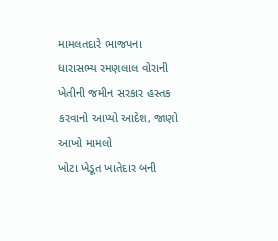મામલતદારે ભાજપના ધારાસભ્ય રમણલાલ વોરાની ખેતીની જમીન સરકાર હસ્તક કરવાનો આપ્યો આદેશ, જાણો આખો મામલો
ખોટા ખેડૂત ખાતેદાર બની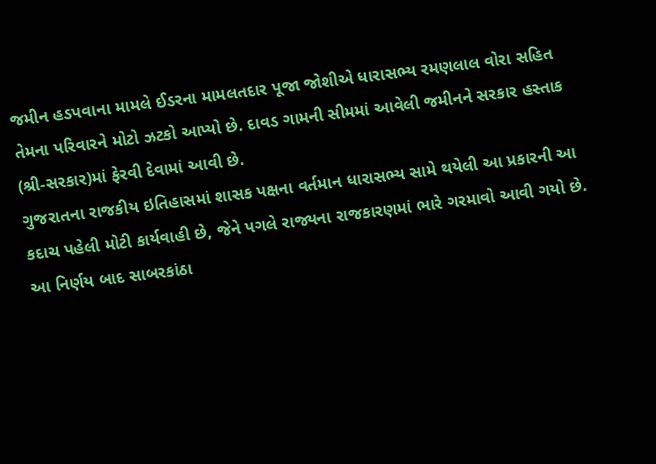જમીન હડપવાના મામલે ઈડરના મામલતદાર પૂજા જોશીએ ધારાસભ્ય રમણલાલ વોરા સહિત તેમના પરિવારને મોટો ઝટકો આપ્યો છે. દાવડ ગામની સીમમાં આવેલી જમીનને સરકાર હસ્તાક (શ્રી-સરકાર)માં ફેરવી દેવામાં આવી છે.
ગુજરાતના રાજકીય ઇતિહાસમાં શાસક પક્ષના વર્તમાન ધારાસભ્ય સામે થયેલી આ પ્રકારની આ કદાચ પહેલી મોટી કાર્યવાહી છે, જેને પગલે રાજ્યના રાજકારણમાં ભારે ગરમાવો આવી ગયો છે. આ નિર્ણય બાદ સાબરકાંઠા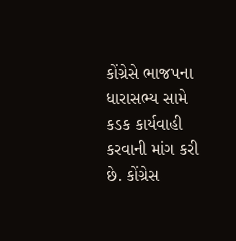કોંગ્રેસે ભાજપના ધારાસભ્ય સામે કડક કાર્યવાહી કરવાની માંગ કરી છે. કોંગ્રેસ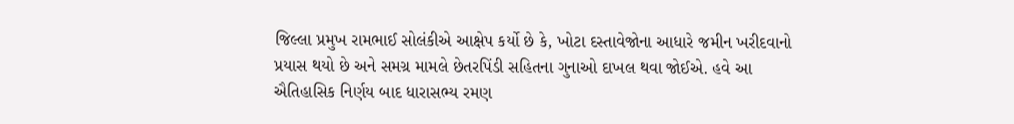જિલ્લા પ્રમુખ રામભાઈ સોલંકીએ આક્ષેપ કર્યો છે કે, ખોટા દસ્તાવેજોના આધારે જમીન ખરીદવાનો પ્રયાસ થયો છે અને સમગ્ર મામલે છેતરપિંડી સહિતના ગુનાઓ દાખલ થવા જોઈએ. હવે આ ઐતિહાસિક નિર્ણય બાદ ધારાસભ્ય રમણ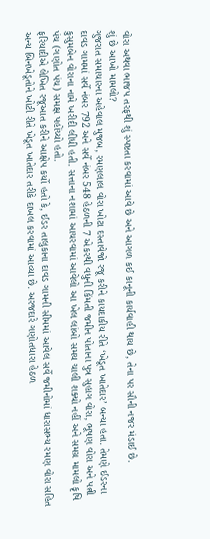વોરા અથવા ભાજપ તરફથી શું સ્પષ્ટતા કરવામાં આવે છે અને આગળ કઈ કાનૂની કાર્યવાહી થાય છે, તેના પર સૌની નજર મંડાઈ છે.
શું છે આખો મામલો?
ગુજરાત સમાચારના અહેવાલ મુજબ, રમણલાલ વોરા ખોટા દસ્તાવેજો રજૂ કરીને કાયદાકીય રીતે ‘ખેડૂત ખાતેદાર’ બન્યા હતા. તેમણે ઈડરના દાવડ ગામમાં સર્વે નંબર 792 અને સર્વે નંબર 548 હેઠળની 7 એકરથી વધુની કિંમતી જમીન પોતાના પુત્ર સુહાગ વોરા, ભૂષણ વોરા અને પત્ની કુસુમબેન વોરાના નામે ખરીદી લીધી હતી. સત્તાના નશામાં આચરવામાં આવેલો આ ખેલ લાંબો સમય ચાલી શક્યો નહીં અને સમગ્ર મામલો કૃષિ પંચ (ગણોત પંચ) સમક્ષ પહોંચ્યો હતો.
ફરિયાદીએ લેખિત રજૂઆત કરીને આક્ષેપ કર્યો હતો કે, ઈડર તાલુકાના દાવડ ગામની સીમમાં આવેલ સર્વે જમીનોમાં ધારાસભ્ય રમણ વોરા સહિત અન્ય બિનખેડૂતોને ખોટી રીતે ખેડૂત ખાતેદાર તરીકે દાખલ કરવામાં આવ્યા છે. અરજદારે ગણોતધારા હેઠળ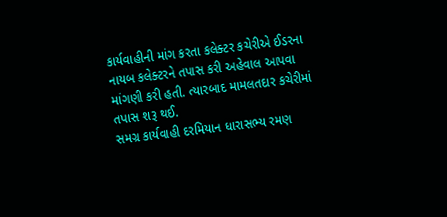કાર્યવાહીની માંગ કરતા કલેક્ટર કચેરીએ ઈડરના નાયબ કલેક્ટરને તપાસ કરી અહેવાલ આપવા માંગણી કરી હતી. ત્યારબાદ મામલતદાર કચેરીમાં તપાસ શરૂ થઈ.
સમગ્ર કાર્યવાહી દરમિયાન ધારાસભ્ય રમણ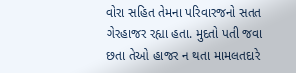વોરા સહિત તેમના પરિવારજનો સતત ગેરહાજર રહ્યા હતા. મુદતો પતી જવા છતા તેઓ હાજર ન થતા મામલતદારે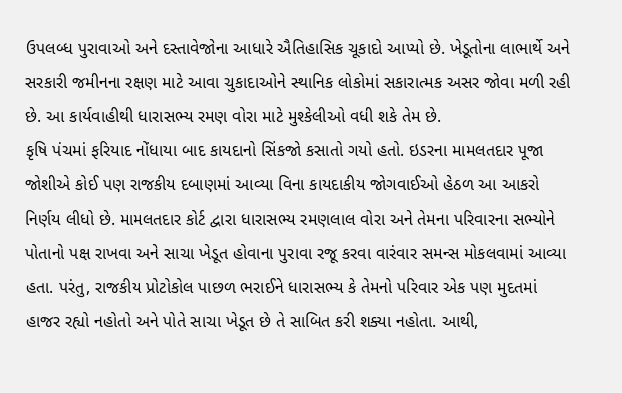ઉપલબ્ધ પુરાવાઓ અને દસ્તાવેજોના આધારે ઐતિહાસિક ચૂકાદો આપ્યો છે. ખેડૂતોના લાભાર્થે અને સરકારી જમીનના રક્ષણ માટે આવા ચુકાદાઓને સ્થાનિક લોકોમાં સકારાત્મક અસર જોવા મળી રહી છે. આ કાર્યવાહીથી ધારાસભ્ય રમણ વોરા માટે મુશ્કેલીઓ વધી શકે તેમ છે.
કૃષિ પંચમાં ફરિયાદ નોંધાયા બાદ કાયદાનો સિંકજો કસાતો ગયો હતો. ઇડરના મામલતદાર પૂજા જોશીએ કોઈ પણ રાજકીય દબાણમાં આવ્યા વિના કાયદાકીય જોગવાઈઓ હેઠળ આ આકરો નિર્ણય લીધો છે. મામલતદાર કોર્ટ દ્વારા ધારાસભ્ય રમણલાલ વોરા અને તેમના પરિવારના સભ્યોને પોતાનો પક્ષ રાખવા અને સાચા ખેડૂત હોવાના પુરાવા રજૂ કરવા વારંવાર સમન્સ મોકલવામાં આવ્યા હતા. પરંતુ, રાજકીય પ્રોટોકોલ પાછળ ભરાઈને ધારાસભ્ય કે તેમનો પરિવાર એક પણ મુદતમાં હાજર રહ્યો નહોતો અને પોતે સાચા ખેડૂત છે તે સાબિત કરી શક્યા નહોતા. આથી,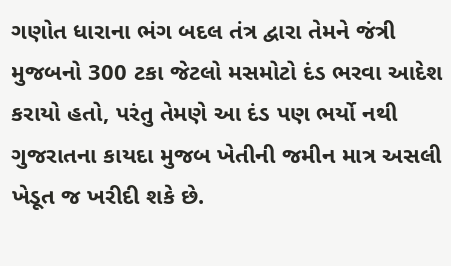ગણોત ધારાના ભંગ બદલ તંત્ર દ્વારા તેમને જંત્રી મુજબનો 300 ટકા જેટલો મસમોટો દંડ ભરવા આદેશ કરાયો હતો, પરંતુ તેમણે આ દંડ પણ ભર્યો નથી
ગુજરાતના કાયદા મુજબ ખેતીની જમીન માત્ર અસલી ખેડૂત જ ખરીદી શકે છે.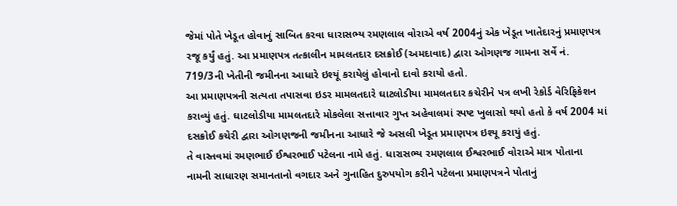જેમાં પોતે ખેડૂત હોવાનું સાબિત કરવા ધારાસભ્ય રમણલાલ વોરાએ વર્ષ 2004નું એક ખેડૂત ખાતેદારનું પ્રમાણપત્ર રજૂ કર્યું હતું. આ પ્રમાણપત્ર તત્કાલીન મામલતદાર દસક્રોઈ (અમદાવાદ) દ્વારા ઓગણજ ગામના સર્વે નં. 719/3ની ખેતીની જમીનના આધારે ઇશ્યૂં કરાયેલું હોવાનો દાવો કરાયો હતો.
આ પ્રમાણપત્રની સત્યતા તપાસવા ઇડર મામલતદારે ઘાટલોડીયા મામલતદાર કચેરીને પત્ર લખી રેકોર્ડ વેરિફિકેશન કરાવ્યું હતું. ઘાટલોડીયા મામલતદારે મોકલેલા સત્તાવાર ગુપ્ત અહેવાલમાં સ્પષ્ટ ખુલાસો થયો હતો કે વર્ષ 2004 માં દસક્રોઈ કચેરી દ્વારા ઓગણજની જમીનના આધારે જે અસલી ખેડૂત પ્રમાણપત્ર ઇશ્યૂ કરાયું હતું.
તે વાસ્તવમાં રમણભાઈ ઈશ્વરભાઈ પટેલના નામે હતું. ધારાસભ્ય રમણલાલ ઈશ્વરભાઈ વોરાએ માત્ર પોતાના નામની સાધારણ સમાનતાનો વગદાર અને ગુનાહિત દુરુપયોગ કરીને પટેલના પ્રમાણપત્રને પોતાનું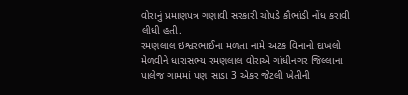વોરાનું પ્રમાણપત્ર ગણાવી સરકારી ચોપડે કૌભાંડી નોંધ કરાવી લીધી હતી.
રમણલાલ ઇશ્વરભાઈના મળતા નામે અટક વિનાનો દાખલો મેળવીને ધારાસભ્ય રમણલાલ વોરાએ ગાંધીનગર જિલ્લાના પાલેજ ગામમાં પણ સાડા 3 એકર જેટલી ખેતીની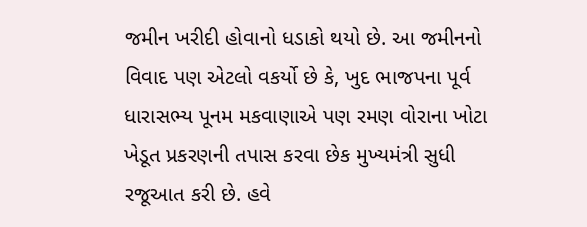જમીન ખરીદી હોવાનો ધડાકો થયો છે. આ જમીનનો વિવાદ પણ એટલો વકર્યો છે કે, ખુદ ભાજપના પૂર્વ ધારાસભ્ય પૂનમ મકવાણાએ પણ રમણ વોરાના ખોટા ખેડૂત પ્રકરણની તપાસ કરવા છેક મુખ્યમંત્રી સુધી રજૂઆત કરી છે. હવે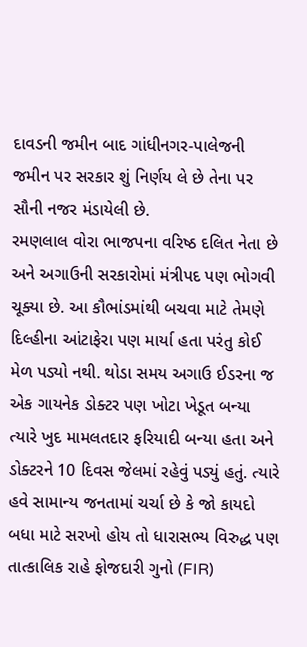દાવડની જમીન બાદ ગાંધીનગર-પાલેજની જમીન પર સરકાર શું નિર્ણય લે છે તેના પર સૌની નજર મંડાયેલી છે.
રમણલાલ વોરા ભાજપના વરિષ્ઠ દલિત નેતા છે અને અગાઉની સરકારોમાં મંત્રીપદ પણ ભોગવી ચૂક્યા છે. આ કૌભાંડમાંથી બચવા માટે તેમણે દિલ્હીના આંટાફેરા પણ માર્યા હતા પરંતુ કોઈ મેળ પડ્યો નથી. થોડા સમય અગાઉ ઈડરના જ એક ગાયનેક ડોક્ટર પણ ખોટા ખેડૂત બન્યા ત્યારે ખુદ મામલતદાર ફરિયાદી બન્યા હતા અને ડોક્ટરને 10 દિવસ જેલમાં રહેવું પડ્યું હતું. ત્યારે હવે સામાન્ય જનતામાં ચર્ચા છે કે જો કાયદો બધા માટે સરખો હોય તો ધારાસભ્ય વિરુદ્ધ પણ તાત્કાલિક રાહે ફોજદારી ગુનો (FIR)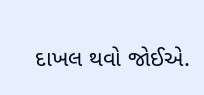દાખલ થવો જોઈએ.